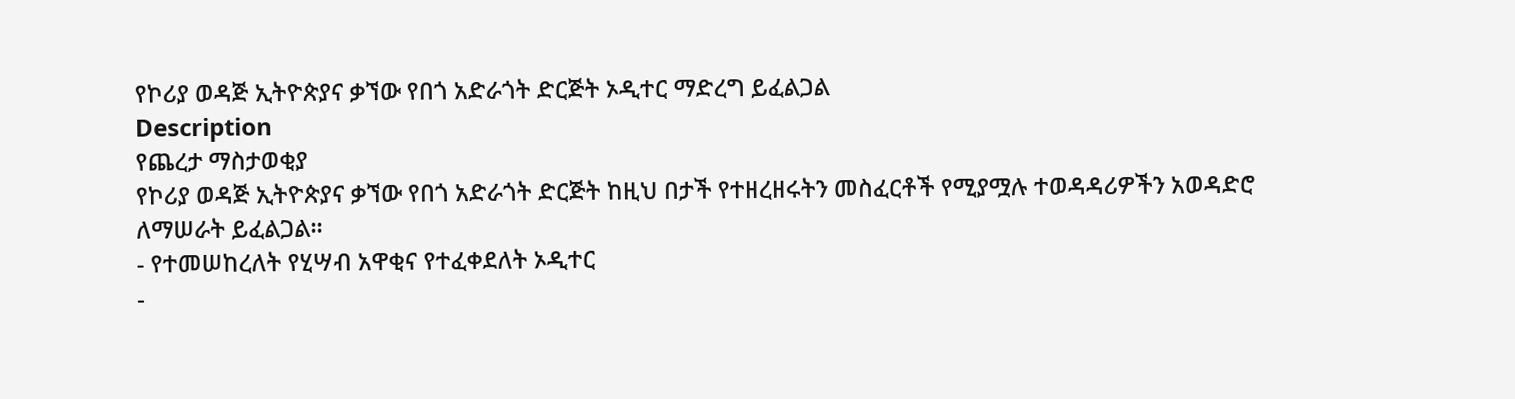የኮሪያ ወዳጅ ኢትዮጵያና ቃኘው የበጎ አድራጎት ድርጅት ኦዲተር ማድረግ ይፈልጋል
Description
የጨረታ ማስታወቂያ
የኮሪያ ወዳጅ ኢትዮጵያና ቃኘው የበጎ አድራጎት ድርጅት ከዚህ በታች የተዘረዘሩትን መስፈርቶች የሚያሟሉ ተወዳዳሪዎችን አወዳድሮ ለማሠራት ይፈልጋል።
- የተመሠከረለት የሂሣብ አዋቂና የተፈቀደለት ኦዲተር
-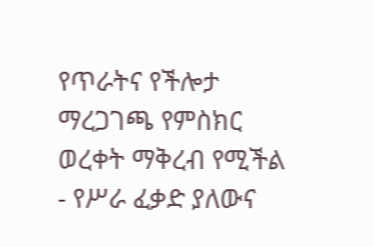የጥራትና የችሎታ ማረጋገጫ የምስክር ወረቀት ማቅረብ የሚችል
- የሥራ ፈቃድ ያለውና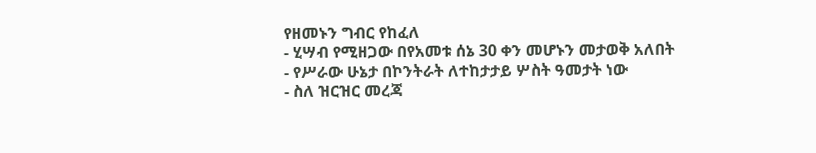የዘመኑን ግብር የከፈለ
- ሂሣብ የሚዘጋው በየአመቱ ሰኔ 30 ቀን መሆኑን መታወቅ አለበት
- የሥራው ሁኔታ በኮንትራት ለተከታታይ ሦስት ዓመታት ነው
- ስለ ዝርዝር መረጃ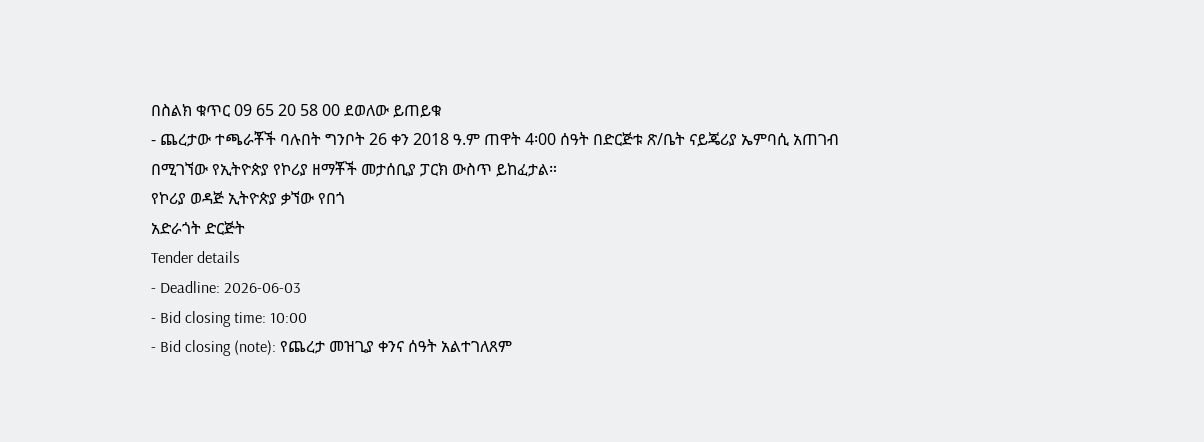በስልክ ቁጥር 09 65 20 58 00 ደወለው ይጠይቁ
- ጨረታው ተጫራቾች ባሉበት ግንቦት 26 ቀን 2018 ዓ.ም ጠዋት 4፡00 ሰዓት በድርጅቱ ጽ/ቤት ናይጄሪያ ኤምባሲ አጠገብ በሚገኘው የኢትዮጵያ የኮሪያ ዘማቾች መታሰቢያ ፓርክ ውስጥ ይከፈታል።
የኮሪያ ወዳጅ ኢትዮጵያ ቃኘው የበጎ
አድራጎት ድርጅት
Tender details
- Deadline: 2026-06-03
- Bid closing time: 10:00
- Bid closing (note): የጨረታ መዝጊያ ቀንና ሰዓት አልተገለጸም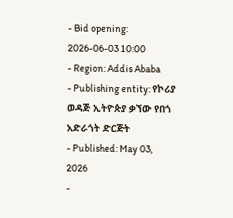- Bid opening: 2026-06-03 10:00
- Region: Addis Ababa
- Publishing entity: የኮሪያ ወዳጅ ኢትዮጵያ ቃኘው የበጎ አድራጎት ድርጅት
- Published: May 03, 2026
-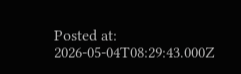Posted at: 2026-05-04T08:29:43.000Z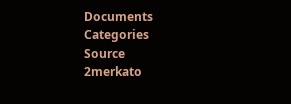Documents
Categories
Source
2merkato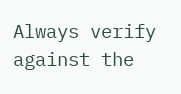Always verify against the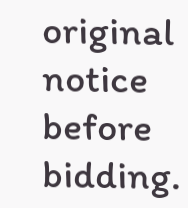original notice before bidding.